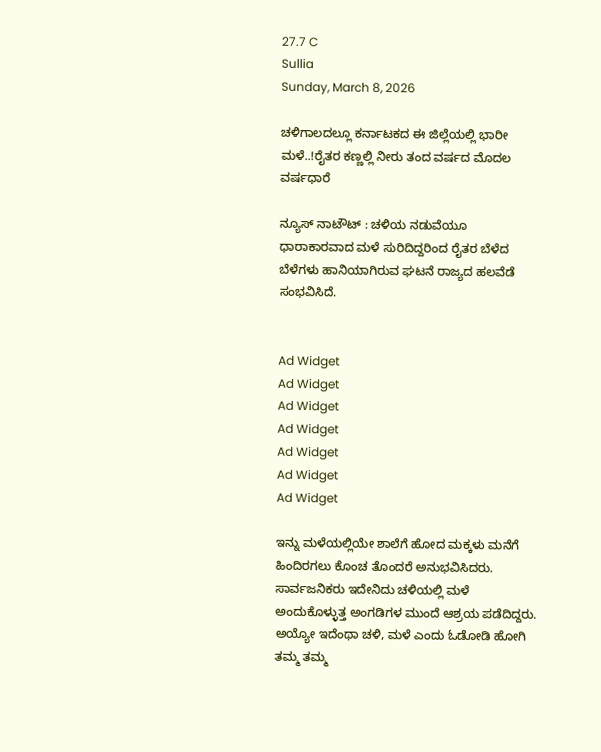27.7 C
Sullia
Sunday, March 8, 2026

ಚಳಿಗಾಲದಲ್ಲೂ ಕರ್ನಾಟಕದ ಈ ಜಿಲ್ಲೆಯಲ್ಲಿ ಭಾರೀ ಮಳೆ..!ರೈತರ ಕಣ್ಣಲ್ಲಿ ನೀರು ತಂದ ವರ್ಷದ ಮೊದಲ ವರ್ಷಧಾರೆ

ನ್ಯೂಸ್ ನಾಟೌಟ್ : ಚಳಿಯ ನಡುವೆಯೂ ಧಾರಾಕಾರವಾದ ಮಳೆ ಸುರಿದಿದ್ದರಿಂದ ರೈತರ ಬೆಳೆದ ಬೆಳೆಗಳು ಹಾನಿಯಾಗಿರುವ ಘಟನೆ ರಾಜ್ಯದ ಹಲವೆಡೆ ಸಂಭವಿಸಿದೆ.


Ad Widget
Ad Widget
Ad Widget
Ad Widget
Ad Widget
Ad Widget
Ad Widget

ಇನ್ನು ಮಳೆಯಲ್ಲಿಯೇ ಶಾಲೆಗೆ ಹೋದ ಮಕ್ಕಳು ಮನೆಗೆ ಹಿಂದಿರಗಲು ಕೊಂಚ ತೊಂದರೆ ಅನುಭವಿಸಿದರು. ಸಾರ್ವಜನಿಕರು ಇದೇನಿದು ಚಳಿಯಲ್ಲಿ ಮಳೆ ಅಂದುಕೊಳ್ಳುತ್ತ ಅಂಗಡಿಗಳ ಮುಂದೆ ಆಶ್ರಯ ಪಡೆದಿದ್ದರು. ಅಯ್ಯೋ ಇದೆಂಥಾ ಚಳಿ, ಮಳೆ ಎಂದು ಓಡೋಡಿ ಹೋಗಿ ತಮ್ಮ ತಮ್ಮ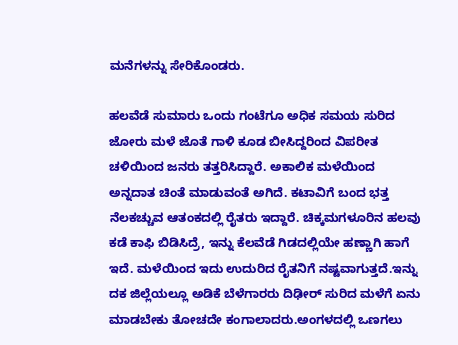ಮನೆಗಳನ್ನು ಸೇರಿಕೊಂಡರು.

ಹಲವೆಡೆ ಸುಮಾರು ಒಂದು ಗಂಟೆಗೂ ಅಧಿಕ ಸಮಯ ಸುರಿದ ಜೋರು ಮಳೆ ಜೊತೆ ಗಾಳಿ ಕೂಡ ಬೀಸಿದ್ದರಿಂದ ವಿಪರೀತ ಚಳಿಯಿಂದ ಜನರು ತತ್ತರಿಸಿದ್ದಾರೆ. ಅಕಾಲಿಕ ಮಳೆಯಿಂದ ಅನ್ನದಾತ ಚಿಂತೆ ಮಾಡುವಂತೆ ಅಗಿದೆ. ಕಟಾವಿಗೆ ಬಂದ ಭತ್ತ ನೆಲಕಚ್ಚುವ ಆತಂಕದಲ್ಲಿ ರೈತರು ಇದ್ದಾರೆ. ಚಿಕ್ಕಮಗಳೂರಿನ ಹಲವು ಕಡೆ ಕಾಫಿ ಬಿಡಿಸಿದ್ರೆ, ಇನ್ನು ಕೆಲವೆಡೆ ಗಿಡದಲ್ಲಿಯೇ ಹಣ್ಣಾಗಿ ಹಾಗೆ ಇದೆ. ಮಳೆಯಿಂದ ಇದು ಉದುರಿದ ರೈತನಿಗೆ ನಷ್ಟವಾಗುತ್ತದೆ.ಇನ್ನು ದಕ ಜಿಲ್ಲೆಯಲ್ಲೂ ಅಡಿಕೆ ಬೆಳೆಗಾರರು ದಿಢೀರ್ ಸುರಿದ ಮಳೆಗೆ ಏನು ಮಾಡಬೇಕು ತೋಚದೇ ಕಂಗಾಲಾದರು.ಅಂಗಳದಲ್ಲಿ ಒಣಗಲು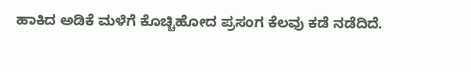ಹಾಕಿದ ಅಡಿಕೆ ಮಳೆಗೆ ಕೊಚ್ಚಿಹೋದ ಪ್ರಸಂಗ ಕೆಲವು ಕಡೆ ನಡೆದಿದೆ.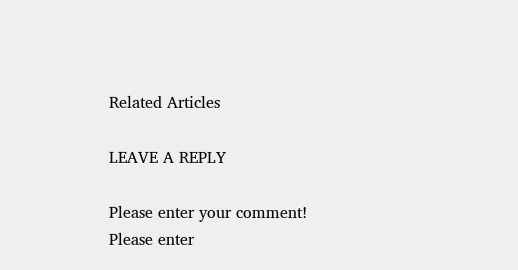Related Articles

LEAVE A REPLY

Please enter your comment!
Please enter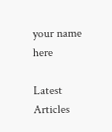your name here

Latest Articles